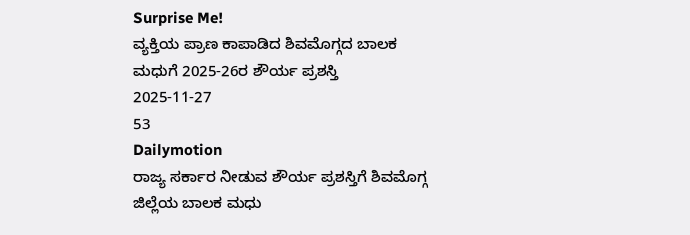Surprise Me!
ವ್ಯಕ್ತಿಯ ಪ್ರಾಣ ಕಾಪಾಡಿದ ಶಿವಮೊಗ್ಗದ ಬಾಲಕ ಮಧುಗೆ 2025-26ರ ಶೌರ್ಯ ಪ್ರಶಸ್ತಿ
2025-11-27
53
Dailymotion
ರಾಜ್ಯ ಸರ್ಕಾರ ನೀಡುವ ಶೌರ್ಯ ಪ್ರಶಸ್ತಿಗೆ ಶಿವಮೊಗ್ಗ ಜಿಲ್ಲೆಯ ಬಾಲಕ ಮಧು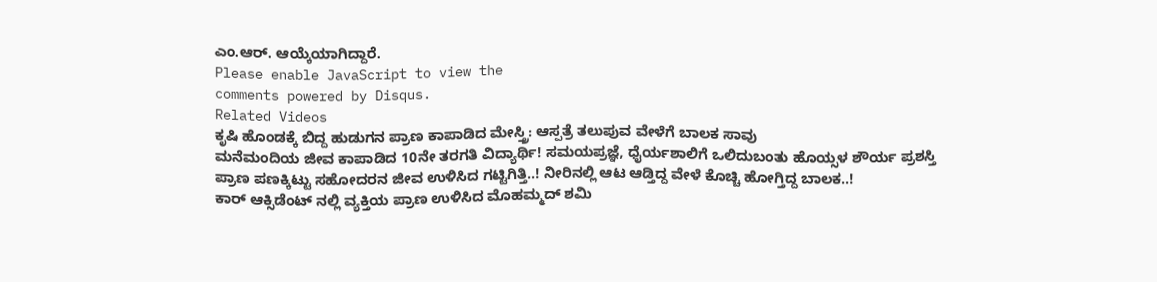ಎಂ.ಆರ್. ಆಯ್ಕೆಯಾಗಿದ್ದಾರೆ.
Please enable JavaScript to view the
comments powered by Disqus.
Related Videos
ಕೃಷಿ ಹೊಂಡಕ್ಕೆ ಬಿದ್ದ ಹುಡುಗನ ಪ್ರಾಣ ಕಾಪಾಡಿದ ಮೇಸ್ತ್ರಿ: ಆಸ್ಪತ್ರೆ ತಲುಪುವ ವೇಳೆಗೆ ಬಾಲಕ ಸಾವು
ಮನೆಮಂದಿಯ ಜೀವ ಕಾಪಾಡಿದ 10ನೇ ತರಗತಿ ವಿದ್ಯಾರ್ಥಿ! ಸಮಯಪ್ರಜ್ಞೆ, ಧೈರ್ಯಶಾಲಿಗೆ ಒಲಿದುಬಂತು ಹೊಯ್ಸಳ ಶೌರ್ಯ ಪ್ರಶಸ್ತಿ
ಪ್ರಾಣ ಪಣಕ್ಕಿಟ್ಟು ಸಹೋದರನ ಜೀವ ಉಳಿಸಿದ ಗಟ್ಟಿಗಿತ್ತಿ..! ನೀರಿನಲ್ಲಿ ಆಟ ಆಡ್ತಿದ್ದ ವೇಳೆ ಕೊಚ್ಚಿ ಹೋಗ್ತಿದ್ದ ಬಾಲಕ..!
ಕಾರ್ ಆಕ್ಸಿಡೆಂಟ್ ನಲ್ಲಿ ವ್ಯಕ್ತಿಯ ಪ್ರಾಣ ಉಳಿಸಿದ ಮೊಹಮ್ಮದ್ ಶಮಿ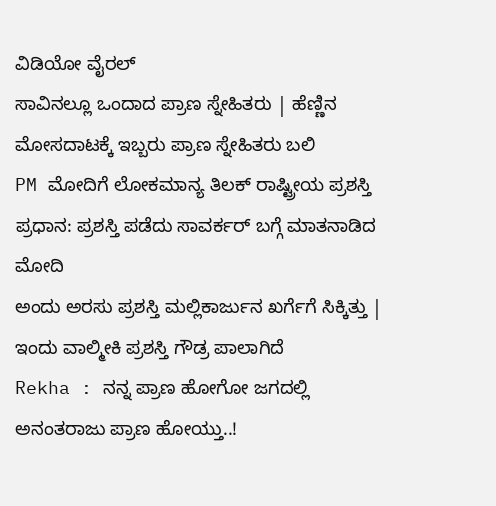ವಿಡಿಯೋ ವೈರಲ್
ಸಾವಿನಲ್ಲೂ ಒಂದಾದ ಪ್ರಾಣ ಸ್ನೇಹಿತರು | ಹೆಣ್ಣಿನ ಮೋಸದಾಟಕ್ಕೆ ಇಬ್ಬರು ಪ್ರಾಣ ಸ್ನೇಹಿತರು ಬಲಿ
PM ಮೋದಿಗೆ ಲೋಕಮಾನ್ಯ ತಿಲಕ್ ರಾಷ್ಟ್ರೀಯ ಪ್ರಶಸ್ತಿ ಪ್ರಧಾನ: ಪ್ರಶಸ್ತಿ ಪಡೆದು ಸಾವರ್ಕರ್ ಬಗ್ಗೆ ಮಾತನಾಡಿದ ಮೋದಿ
ಅಂದು ಅರಸು ಪ್ರಶಸ್ತಿ ಮಲ್ಲಿಕಾರ್ಜುನ ಖರ್ಗೆಗೆ ಸಿಕ್ಕಿತ್ತು | ಇಂದು ವಾಲ್ಮೀಕಿ ಪ್ರಶಸ್ತಿ ಗೌಡ್ರ ಪಾಲಾಗಿದೆ
Rekha : ನನ್ನ ಪ್ರಾಣ ಹೋಗೋ ಜಗದಲ್ಲಿ ಅನಂತರಾಜು ಪ್ರಾಣ ಹೋಯ್ತು..!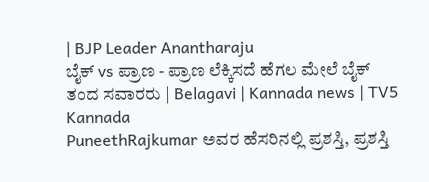| BJP Leader Anantharaju
ಬೈಕ್ vs ಪ್ರಾಣ - ಪ್ರಾಣ ಲೆಕ್ಕಿಸದೆ ಹೆಗಲ ಮೇಲೆ ಬೈಕ್ ತಂದ ಸವಾರರು | Belagavi | Kannada news | TV5 Kannada
PuneethRajkumar ಅವರ ಹೆಸರಿನಲ್ಲಿ ಪ್ರಶಸ್ತಿ, ಪ್ರಶಸ್ತಿ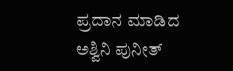ಪ್ರದಾನ ಮಾಡಿದ ಅಶ್ವಿನಿ ಪುನೀತ್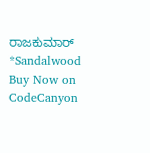ರಾಜಕುಮಾರ್ *Sandalwood
Buy Now on CodeCanyon